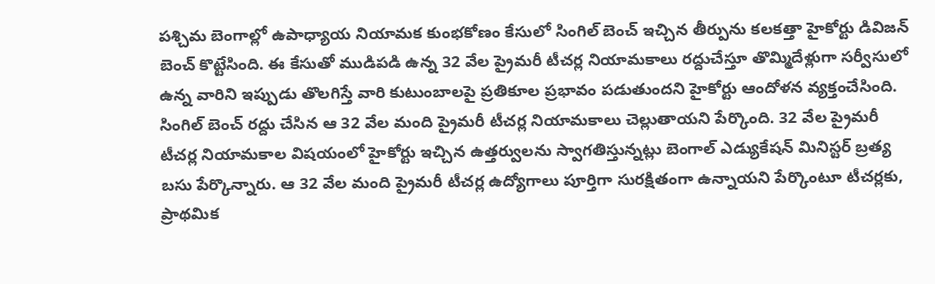పశ్చిమ బెంగాల్లో ఉపాధ్యాయ నియామక కుంభకోణం కేసులో సింగిల్ బెంచ్ ఇచ్చిన తీర్పును కలకత్తా హైకోర్టు డివిజన్ బెంచ్ కొట్టేసింది. ఈ కేసుతో ముడిపడి ఉన్న 32 వేల ప్రైమరీ టీచర్ల నియామకాలు రద్దుచేస్తూ తొమ్మిదేళ్లుగా సర్వీసులో ఉన్న వారిని ఇప్పుడు తొలగిస్తే వారి కుటుంబాలపై ప్రతికూల ప్రభావం పడుతుందని హైకోర్టు ఆందోళన వ్యక్తంచేసింది. సింగిల్ బెంచ్ రద్దు చేసిన ఆ 32 వేల మంది ప్రైమరీ టీచర్ల నియామకాలు చెల్లుతాయని పేర్కొంది. 32 వేల ప్రైమరీ టీచర్ల నియామకాల విషయంలో హైకోర్టు ఇచ్చిన ఉత్తర్వులను స్వాగతిస్తున్నట్లు బెంగాల్ ఎడ్యుకేషన్ మినిస్టర్ బ్రత్య బసు పేర్కొన్నారు. ఆ 32 వేల మంది ప్రైమరీ టీచర్ల ఉద్యోగాలు పూర్తిగా సురక్షితంగా ఉన్నాయని పేర్కొంటూ టీచర్లకు, ప్రాథమిక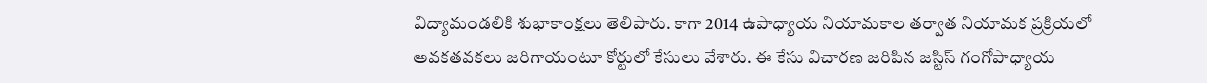విద్యామండలికి శుభాకాంక్షలు తెలిపారు. కాగా 2014 ఉపాధ్యాయ నియామకాల తర్వాత నియామక ప్రక్రియలో అవకతవకలు జరిగాయంటూ కోర్టులో కేసులు వేశారు. ఈ కేసు విచారణ జరిపిన జస్టిస్ గంగోపాధ్యాయ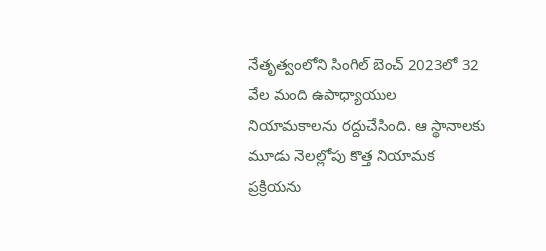నేతృత్వంలోని సింగిల్ బెంచ్ 2023లో 32 వేల మంది ఉపాధ్యాయుల నియామకాలను రద్దుచేసింది. ఆ స్థానాలకు మూడు నెలల్లోపు కొత్త నియామక ప్రక్రియను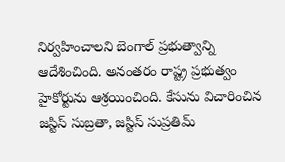నిర్వహించాలని బెంగాల్ ప్రభుత్వాన్ని ఆదేశించింది. అనంతరం రాష్ట్ర ప్రభుత్వం హైకోర్టును ఆశ్రయించింది. కేసును విచారించిన జస్టిస్ సుబ్రతా, జస్టిస్ సుప్రతిమ్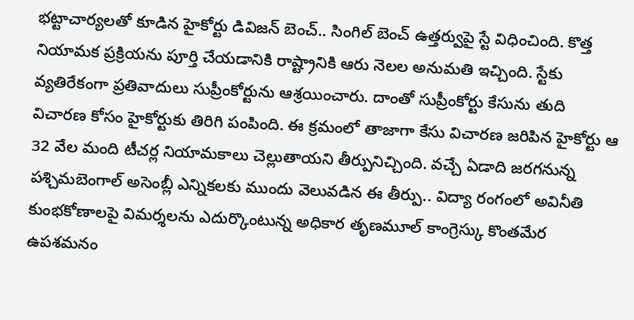భట్టాచార్యలతో కూడిన హైకోర్టు డివిజన్ బెంచ్.. సింగిల్ బెంచ్ ఉత్తర్వుపై స్టే విధించింది. కొత్త నియామక ప్రక్రియను పూర్తి చేయడానికి రాష్ట్రానికి ఆరు నెలల అనుమతి ఇచ్చింది. స్టేకు వ్యతిరేకంగా ప్రతివాదులు సుప్రీంకోర్టును ఆశ్రయించారు. దాంతో సుప్రీంకోర్టు కేసును తుది విచారణ కోసం హైకోర్టుకు తిరిగి పంపింది. ఈ క్రమంలో తాజాగా కేసు విచారణ జరిపిన హైకోర్టు ఆ 32 వేల మంది టీచర్ల నియామకాలు చెల్లుతాయని తీర్పునిచ్చింది. వచ్చే ఏడాది జరగనున్న పశ్చిమబెంగాల్ అసెంబ్లీ ఎన్నికలకు ముందు వెలువడిన ఈ తీర్పు.. విద్యా రంగంలో అవినీతి కుంభకోణాలపై విమర్శలను ఎదుర్కొంటున్న అధికార తృణమూల్ కాంగ్రెస్కు కొంతమేర ఉపశమనం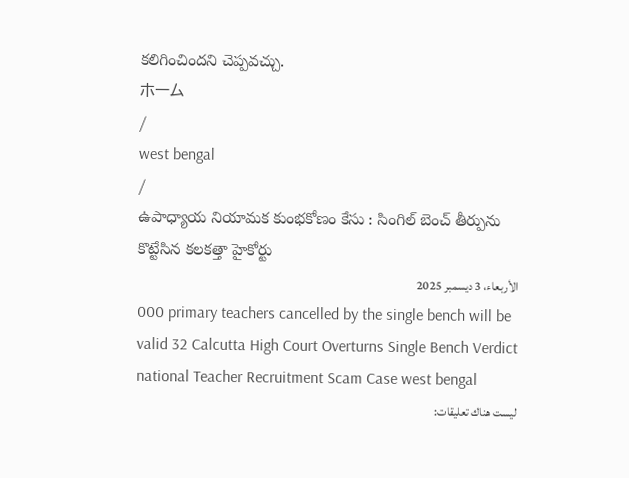కలిగించిందని చెప్పవచ్చు.
ホーム
/
west bengal
/
ఉపాధ్యాయ నియామక కుంభకోణం కేసు : సింగిల్ బెంచ్ తీర్పును కొట్టేసిన కలకత్తా హైకోర్టు
الأربعاء، 3 ديسمبر 2025
000 primary teachers cancelled by the single bench will be valid 32 Calcutta High Court Overturns Single Bench Verdict national Teacher Recruitment Scam Case west bengal
ليست هناك تعليقات: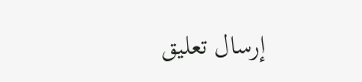إرسال تعليق